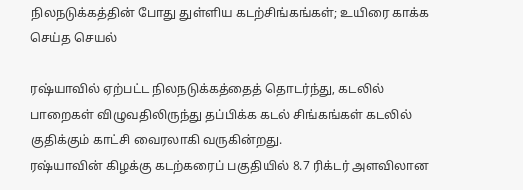நிலநடுக்கத்தின் போது துள்ளிய கடற்சிங்கங்கள்; உயிரை காக்க செய்த செயல்

ரஷ்யாவில் ஏற்பட்ட நிலநடுக்கத்தைத் தொடர்ந்து, கடலில் பாறைகள் விழுவதிலிருந்து தப்பிக்க கடல் சிங்கங்கள் கடலில் குதிக்கும் காட்சி வைரலாகி வருகின்றது.
ரஷ்யாவின் கிழக்கு கடற்கரைப் பகுதியில் 8.7 ரிக்டர் அளவிலான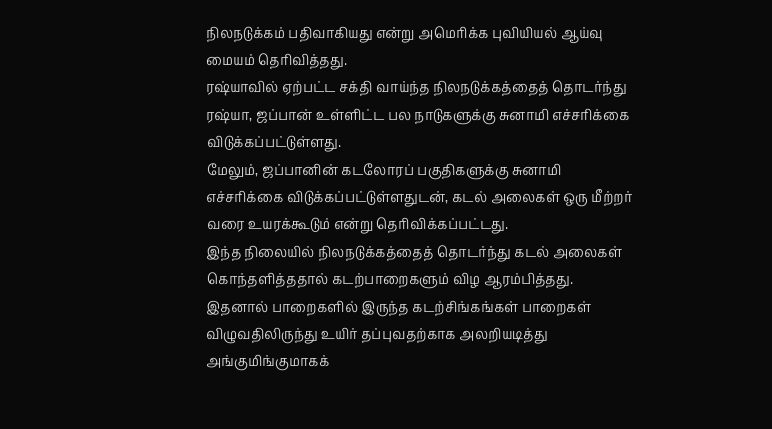நிலநடுக்கம் பதிவாகியது என்று அமெரிக்க புவியியல் ஆய்வு மையம் தெரிவித்தது.
ரஷ்யாவில் ஏற்பட்ட சக்தி வாய்ந்த நிலநடுக்கத்தைத் தொடர்ந்து ரஷ்யா, ஜப்பான் உள்ளிட்ட பல நாடுகளுக்கு சுனாமி எச்சரிக்கை விடுக்கப்பட்டுள்ளது.
மேலும், ஜப்பானின் கடலோரப் பகுதிகளுக்கு சுனாமி எச்சரிக்கை விடுக்கப்பட்டுள்ளதுடன், கடல் அலைகள் ஒரு மீற்றர் வரை உயரக்கூடும் என்று தெரிவிக்கப்பட்டது.
இந்த நிலையில் நிலநடுக்கத்தைத் தொடர்ந்து கடல் அலைகள் கொந்தளித்ததால் கடற்பாறைகளும் விழ ஆரம்பித்தது.
இதனால் பாறைகளில் இருந்த கடற்சிங்கங்கள் பாறைகள் விழுவதிலிருந்து உயிர் தப்புவதற்காக அலறியடித்து அங்குமிங்குமாகக்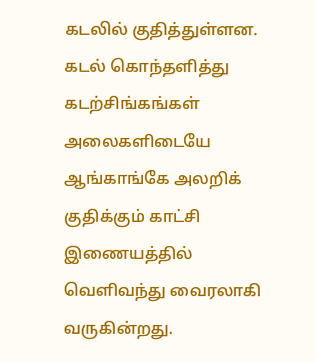கடலில் குதித்துள்ளன.
கடல் கொந்தளித்து கடற்சிங்கங்கள் அலைகளிடையே ஆங்காங்கே அலறிக் குதிக்கும் காட்சி இணையத்தில் வெளிவந்து வைரலாகி வருகின்றது.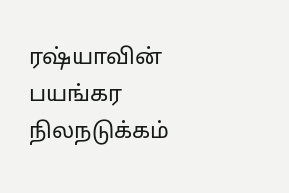ரஷ்யாவின் பயங்கர நிலநடுக்கம்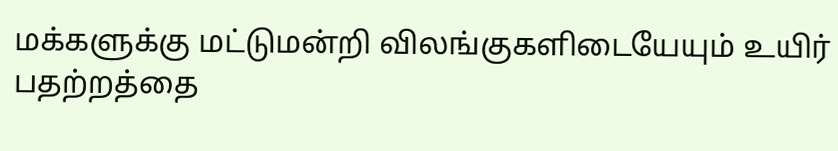மக்களுக்கு மட்டுமன்றி விலங்குகளிடையேயும் உயிர் பதற்றத்தை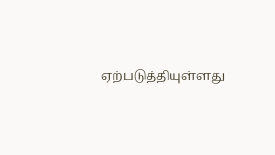ஏற்படுத்தியுள்ளது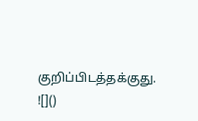குறிப்பிடத்தக்குது.
![]()